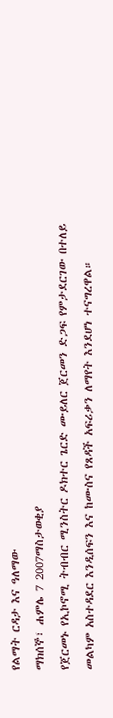የልማት ርዳታ እና ዓለማው
ማክሰኞ፣ ሐምሌ 7 2007ማስታወቂያ
የጀርመኑ የኢኮኖሚ ትብብር ሚንስትር ዶክተር ጌርድ ሙይለር ጀርመን ድጋፍ የምታደርገው በተለይ መልካም አስተዳደር እንዲሰፍን እና ከሙስና የጸዳች አፍሪቃን ለማየት እንደሆነ ተናግረዋል።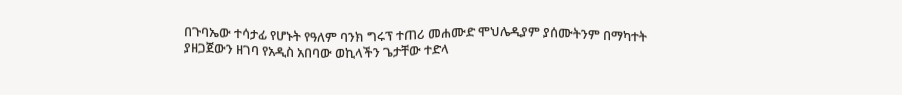በጉባኤው ተሳታፊ የሆኑት የዓለም ባንክ ግሩፕ ተጠሪ መሐሙድ ሞህሌዲያም ያሰሙትንም በማካተት ያዘጋጀውን ዘገባ የአዲስ አበባው ወኪላችን ጌታቸው ተድላ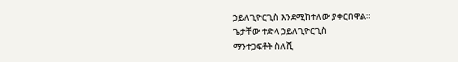ኃይለጊዮርጊስ እንደሚከተለው ያቀርበዋል።
ጌታቸው ተድላ ኃይለጊዮርጊስ
ማንተጋፍቶት ስለሺ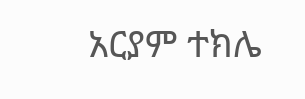አርያም ተክሌ